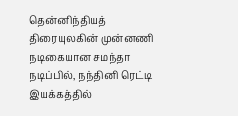தென்னிந்தியத் திரையுலகின் முன்னணி நடிகையான சமந்தா நடிப்பில், நந்தினி ரெட்டி இயக்கத்தில்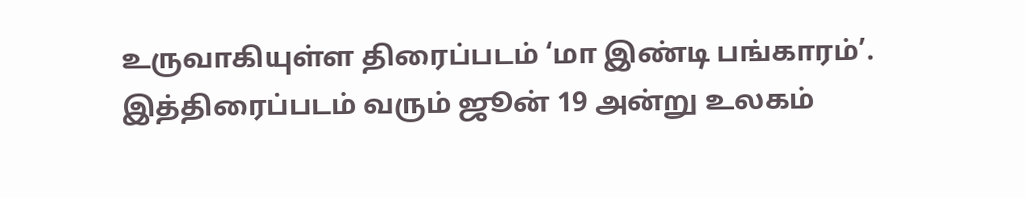உருவாகியுள்ள திரைப்படம் ‘மா இண்டி பங்காரம்’. இத்திரைப்படம் வரும் ஜூன் 19 அன்று உலகம்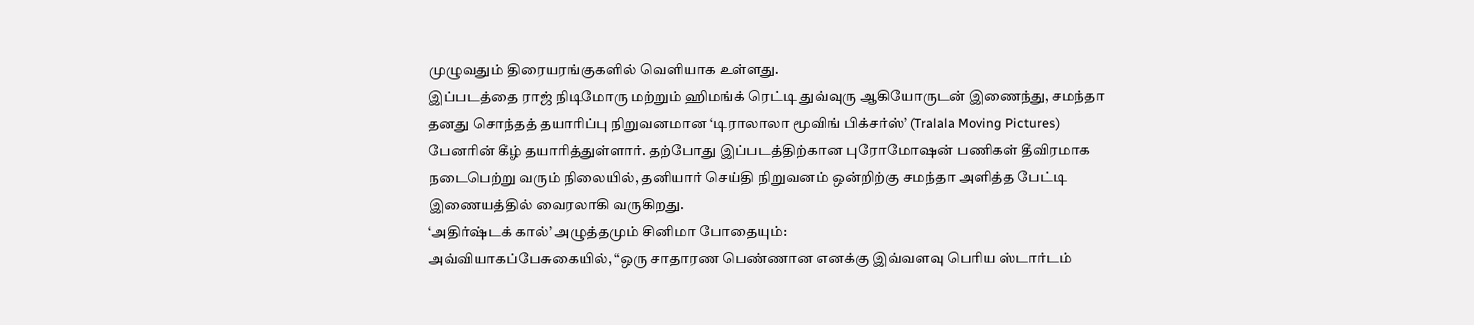முழுவதும் திரையரங்குகளில் வெளியாக உள்ளது.
இப்படத்தை ராஜ் நிடிமோரு மற்றும் ஹிமங்க் ரெட்டி துவ்வுரு ஆகியோருடன் இணைந்து, சமந்தா தனது சொந்தத் தயாரிப்பு நிறுவனமான ‘டிராலாலா மூவிங் பிக்சர்ஸ்’ (Tralala Moving Pictures) பேனரின் கீழ் தயாரித்துள்ளார். தற்போது இப்படத்திற்கான புரோமோஷன் பணிகள் தீவிரமாக நடைபெற்று வரும் நிலையில், தனியார் செய்தி நிறுவனம் ஒன்றிற்கு சமந்தா அளித்த பேட்டி இணையத்தில் வைரலாகி வருகிறது.
‘அதிர்ஷ்டக் கால்’ அழுத்தமும் சினிமா போதையும்:
அவ்வியாகப்பேசுகையில், “ஒரு சாதாரண பெண்ணான எனக்கு இவ்வளவு பெரிய ஸ்டார்டம்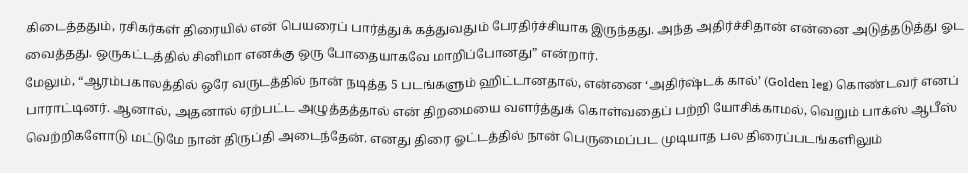கிடைத்ததும், ரசிகர்கள் திரையில் என் பெயரைப் பார்த்துக் கத்துவதும் பேரதிர்ச்சியாக இருந்தது. அந்த அதிர்ச்சிதான் என்னை அடுத்தடுத்து ஓட வைத்தது. ஒருகட்டத்தில் சினிமா எனக்கு ஒரு போதையாகவே மாறிப்போனது” என்றார்.
மேலும், “ஆரம்பகாலத்தில் ஒரே வருடத்தில் நான் நடித்த 5 படங்களும் ஹிட்டானதால், என்னை ‘அதிர்ஷ்டக் கால்’ (Golden leg) கொண்டவர் எனப் பாராட்டினர். ஆனால், அதனால் ஏற்பட்ட அழுத்தத்தால் என் திறமையை வளர்த்துக் கொள்வதைப் பற்றி யோசிக்காமல், வெறும் பாக்ஸ் ஆபீஸ் வெற்றிகளோடு மட்டுமே நான் திருப்தி அடைந்தேன். எனது திரை ஓட்டத்தில் நான் பெருமைப்பட முடியாத பல திரைப்படங்களிலும்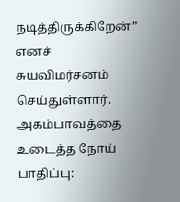நடித்திருக்கிறேன்” எனச் சுயவிமர்சனம் செய்துள்ளார்.
அகம்பாவத்தை உடைத்த நோய் பாதிப்பு: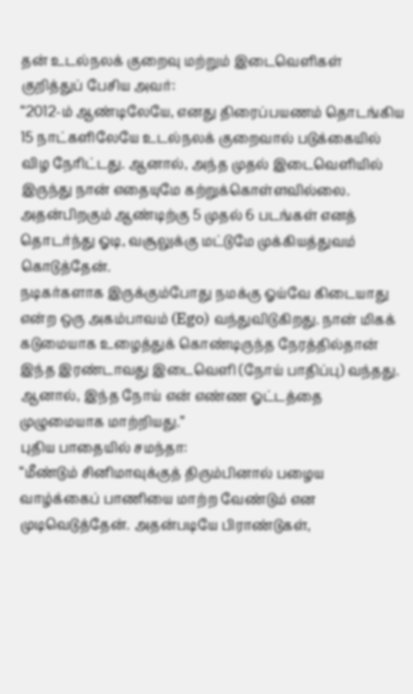தன் உடல்நலக் குறைவு மற்றும் இடைவெளிகள் குறித்துப் பேசிய அவர்:
“2012-ம் ஆண்டிலேயே, எனது திரைப்பயணம் தொடங்கிய 15 நாட்களிலேயே உடல்நலக் குறைவால் படுக்கையில் விழ நேரிட்டது. ஆனால், அந்த முதல் இடைவெளியில் இருந்து நான் எதையுமே கற்றுக்கொள்ளவில்லை. அதன்பிறகும் ஆண்டிற்கு 5 முதல் 6 படங்கள் எனத் தொடர்ந்து ஓடி, வசூலுக்கு மட்டுமே முக்கியத்துவம் கொடுத்தேன்.
நடிகர்களாக இருக்கும்போது நமக்கு ஓய்வே கிடையாது என்ற ஒரு அகம்பாவம் (Ego) வந்துவிடுகிறது. நான் மிகக் கடுமையாக உழைத்துக் கொண்டிருந்த நேரத்தில்தான் இந்த இரண்டாவது இடைவெளி (நோய் பாதிப்பு) வந்தது. ஆனால், இந்த நோய் என் எண்ண ஓட்டத்தை முழுமையாக மாற்றியது.”
புதிய பாதையில் சமந்தா:
“மீண்டும் சினிமாவுக்குத் திரும்பினால் பழைய வாழ்க்கைப் பாணியை மாற்ற வேண்டும் என முடிவெடுத்தேன். அதன்படியே பிராண்டுகள்,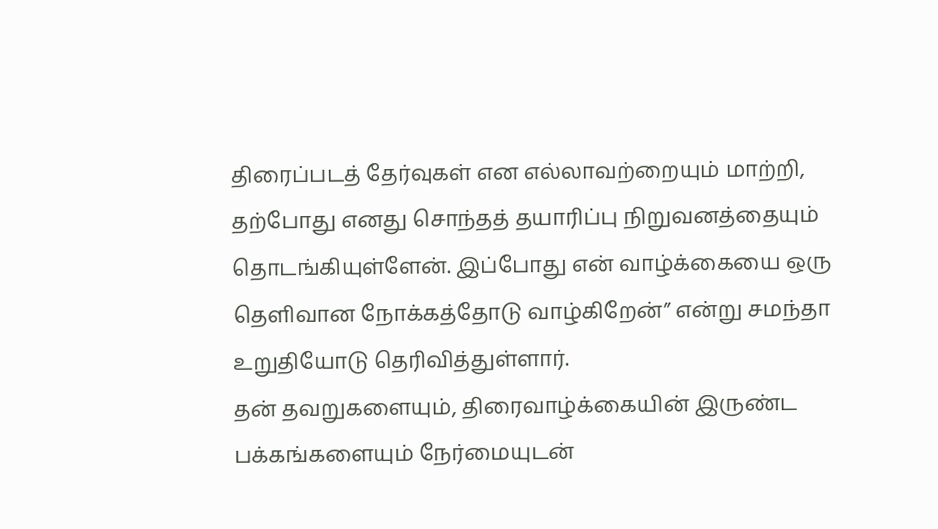திரைப்படத் தேர்வுகள் என எல்லாவற்றையும் மாற்றி, தற்போது எனது சொந்தத் தயாரிப்பு நிறுவனத்தையும் தொடங்கியுள்ளேன். இப்போது என் வாழ்க்கையை ஒரு தெளிவான நோக்கத்தோடு வாழ்கிறேன்” என்று சமந்தா உறுதியோடு தெரிவித்துள்ளார்.
தன் தவறுகளையும், திரைவாழ்க்கையின் இருண்ட பக்கங்களையும் நேர்மையுடன்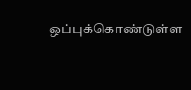ஒப்புக்கொண்டுள்ள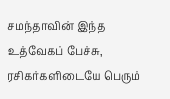சமந்தாவின் இந்த உத்வேகப் பேச்சு, ரசிகர்களிடையே பெரும்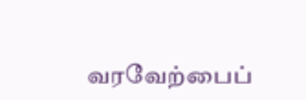வரவேற்பைப்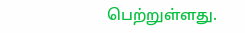பெற்றுள்ளது.